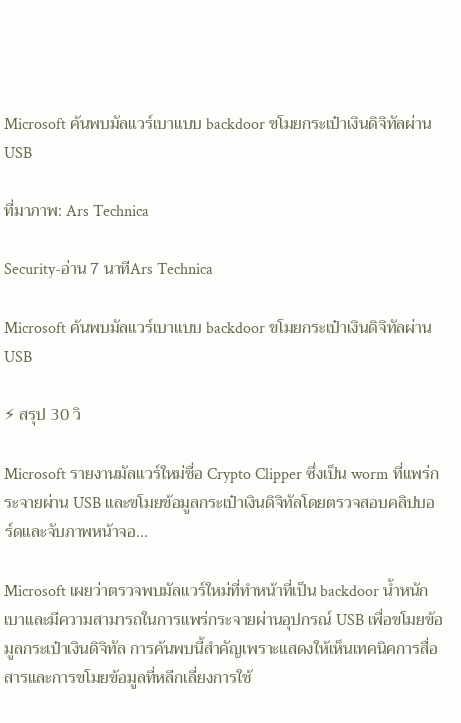Microsoft ค้นพบมัลแวร์เบาแบบ backdoor ขโมยกระเป๋าเงินดิจิทัลผ่าน USB

ที่มาภาพ: Ars Technica

Security-อ่าน 7 นาทีArs Technica

Microsoft ค้นพบมัลแวร์เบาแบบ backdoor ขโมยกระเป๋าเงินดิจิทัลผ่าน USB

⚡ สรุป 30 วิ

Microsoft รายงานมัลแวร์ใหม่ชื่อ Crypto Clipper ซึ่งเป็น worm ที่แพร่กระจายผ่าน USB และขโมยข้อมูลกระเป๋าเงินดิจิทัลโดยตรวจสอบคลิปบอร์ดและจับภาพหน้าจอ…

Microsoft เผยว่าตรวจพบมัลแวร์ใหม่ที่ทำหน้าที่เป็น backdoor น้ำหนักเบาและมีความสามารถในการแพร่กระจายผ่านอุปกรณ์ USB เพื่อขโมยข้อมูลกระเป๋าเงินดิจิทัล การค้นพบนี้สำคัญเพราะแสดงให้เห็นเทคนิคการสื่อสารและการขโมยข้อมูลที่หลีกเลี่ยงการใช้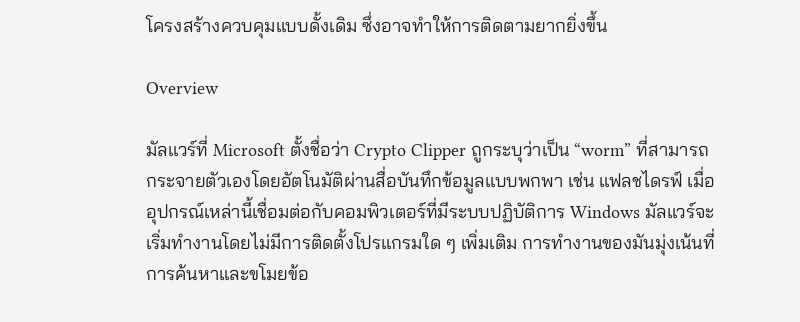โครงสร้างควบคุมแบบดั้งเดิม ซึ่งอาจทำให้การติดตามยากยิ่งขึ้น

Overview

มัลแวร์ที่ Microsoft ตั้งชื่อว่า Crypto Clipper ถูกระบุว่าเป็น “worm” ที่สามารถกระจายตัวเองโดยอัตโนมัติผ่านสื่อบันทึกข้อมูลแบบพกพา เช่น แฟลชไดรฟ์ เมื่ออุปกรณ์เหล่านี้เชื่อมต่อกับคอมพิวเตอร์ที่มีระบบปฏิบัติการ Windows มัลแวร์จะเริ่มทำงานโดยไม่มีการติดตั้งโปรแกรมใด ๆ เพิ่มเติม การทำงานของมันมุ่งเน้นที่การค้นหาและขโมยข้อ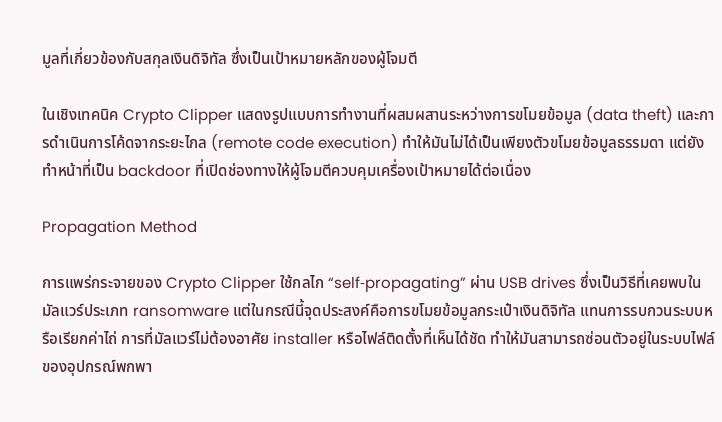มูลที่เกี่ยวข้องกับสกุลเงินดิจิทัล ซึ่งเป็นเป้าหมายหลักของผู้โจมตี

ในเชิงเทคนิค Crypto Clipper แสดงรูปแบบการทำงานที่ผสมผสานระหว่างการขโมยข้อมูล (data theft) และการดำเนินการโค้ดจากระยะไกล (remote code execution) ทำให้มันไม่ได้เป็นเพียงตัวขโมยข้อมูลธรรมดา แต่ยังทำหน้าที่เป็น backdoor ที่เปิดช่องทางให้ผู้โจมตีควบคุมเครื่องเป้าหมายได้ต่อเนื่อง

Propagation Method

การแพร่กระจายของ Crypto Clipper ใช้กลไก “self‑propagating” ผ่าน USB drives ซึ่งเป็นวิธีที่เคยพบในมัลแวร์ประเภท ransomware แต่ในกรณีนี้จุดประสงค์คือการขโมยข้อมูลกระเป๋าเงินดิจิทัล แทนการรบกวนระบบหรือเรียกค่าไถ่ การที่มัลแวร์ไม่ต้องอาศัย installer หรือไฟล์ติดตั้งที่เห็นได้ชัด ทำให้มันสามารถซ่อนตัวอยู่ในระบบไฟล์ของอุปกรณ์พกพา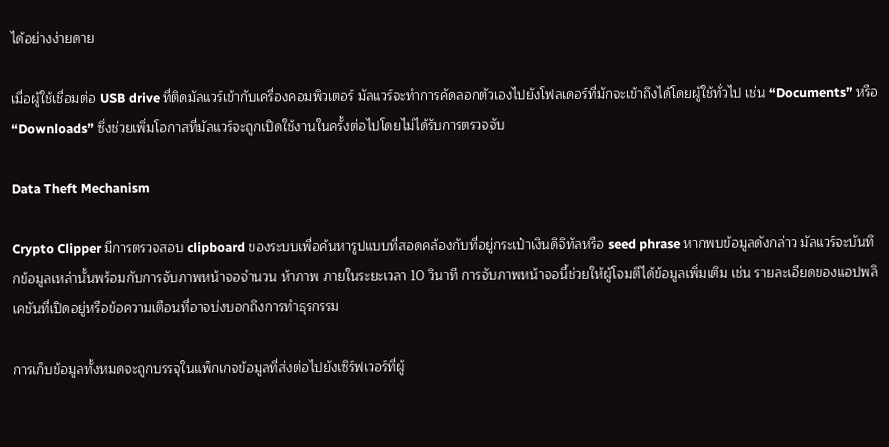ได้อย่างง่ายดาย

เมื่อผู้ใช้เชื่อมต่อ USB drive ที่ติดมัลแวร์เข้ากับเครื่องคอมพิวเตอร์ มัลแวร์จะทำการคัดลอกตัวเองไปยังโฟลเดอร์ที่มักจะเข้าถึงได้โดยผู้ใช้ทั่วไป เช่น “Documents” หรือ “Downloads” ซึ่งช่วยเพิ่มโอกาสที่มัลแวร์จะถูกเปิดใช้งานในครั้งต่อไปโดยไม่ได้รับการตรวจจับ

Data Theft Mechanism

Crypto Clipper มีการตรวจสอบ clipboard ของระบบเพื่อค้นหารูปแบบที่สอดคล้องกับที่อยู่กระเป๋าเงินดิจิทัลหรือ seed phrase หากพบข้อมูลดังกล่าว มัลแวร์จะบันทึกข้อมูลเหล่านั้นพร้อมกับการจับภาพหน้าจอจำนวน ห้าภาพ ภายในระยะเวลา 10 วินาที การจับภาพหน้าจอนี้ช่วยให้ผู้โจมตีได้ข้อมูลเพิ่มเติม เช่น รายละเอียดของแอปพลิเคชันที่เปิดอยู่หรือข้อความเตือนที่อาจบ่งบอกถึงการทำธุรกรรม

การเก็บข้อมูลทั้งหมดจะถูกบรรจุในแพ็กเกจข้อมูลที่ส่งต่อไปยังเซิร์ฟเวอร์ที่ผู้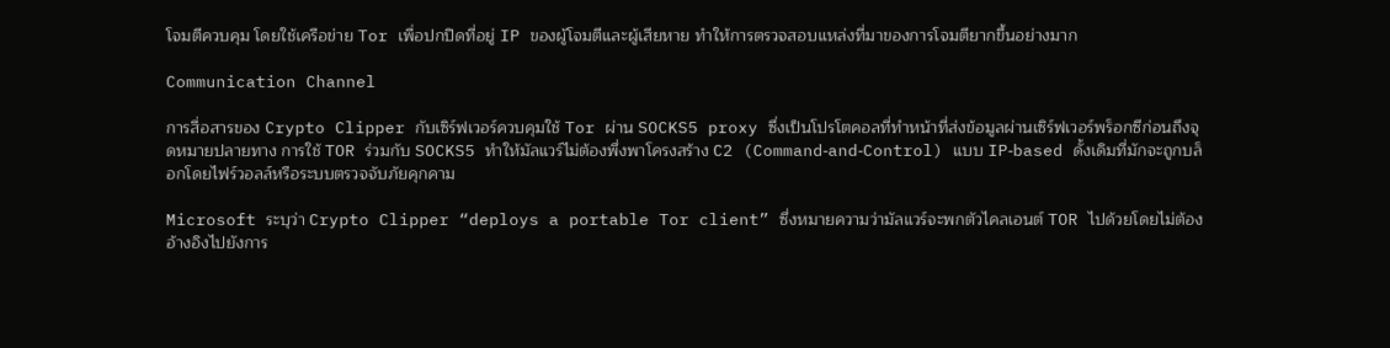โจมตีควบคุม โดยใช้เครือข่าย Tor เพื่อปกปิดที่อยู่ IP ของผู้โจมตีและผู้เสียหาย ทำให้การตรวจสอบแหล่งที่มาของการโจมตียากขึ้นอย่างมาก

Communication Channel

การสื่อสารของ Crypto Clipper กับเซิร์ฟเวอร์ควบคุมใช้ Tor ผ่าน SOCKS5 proxy ซึ่งเป็นโปรโตคอลที่ทำหน้าที่ส่งข้อมูลผ่านเซิร์ฟเวอร์พร็อกซีก่อนถึงจุดหมายปลายทาง การใช้ TOR ร่วมกับ SOCKS5 ทำให้มัลแวร์ไม่ต้องพึ่งพาโครงสร้าง C2 (Command‑and‑Control) แบบ IP‑based ดั้งเดิมที่มักจะถูกบล็อกโดยไฟร์วอลล์หรือระบบตรวจจับภัยคุกคาม

Microsoft ระบุว่า Crypto Clipper “deploys a portable Tor client” ซึ่งหมายความว่ามัลแวร์จะพกตัวไคลเอนต์ TOR ไปด้วยโดยไม่ต้องอ้างอิงไปยังการ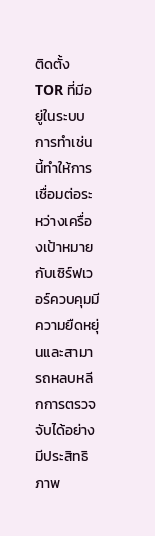ติดตั้ง TOR ที่มีอยู่ในระบบ การทำเช่นนี้ทำให้การเชื่อมต่อระหว่างเครื่องเป้าหมายกับเซิร์ฟเวอร์ควบคุมมีความยืดหยุ่นและสามารถหลบหลีกการตรวจจับได้อย่างมีประสิทธิภาพ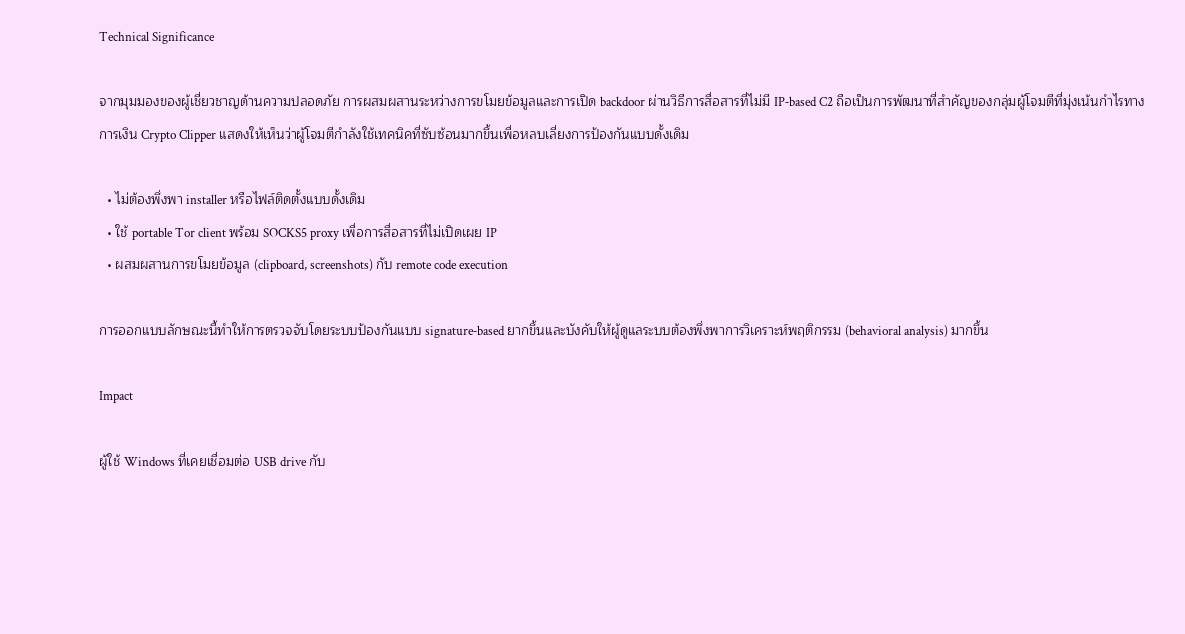Technical Significance

จากมุมมองของผู้เชี่ยวชาญด้านความปลอดภัย การผสมผสานระหว่างการขโมยข้อมูลและการเปิด backdoor ผ่านวิธีการสื่อสารที่ไม่มี IP‑based C2 ถือเป็นการพัฒนาที่สำคัญของกลุ่มผู้โจมตีที่มุ่งเน้นกำไรทางการเงิน Crypto Clipper แสดงให้เห็นว่าผู้โจมตีกำลังใช้เทคนิคที่ซับซ้อนมากขึ้นเพื่อหลบเลี่ยงการป้องกันแบบดั้งเดิม

  • ไม่ต้องพึ่งพา installer หรือไฟล์ติดตั้งแบบดั้งเดิม
  • ใช้ portable Tor client พร้อม SOCKS5 proxy เพื่อการสื่อสารที่ไม่เปิดเผย IP
  • ผสมผสานการขโมยข้อมูล (clipboard, screenshots) กับ remote code execution

การออกแบบลักษณะนี้ทำให้การตรวจจับโดยระบบป้องกันแบบ signature‑based ยากขึ้นและบังคับให้ผู้ดูแลระบบต้องพึ่งพาการวิเคราะห์พฤติกรรม (behavioral analysis) มากขึ้น

Impact

ผู้ใช้ Windows ที่เคยเชื่อมต่อ USB drive กับ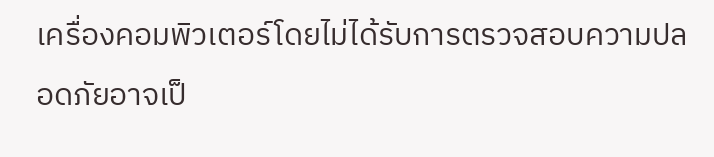เครื่องคอมพิวเตอร์โดยไม่ได้รับการตรวจสอบความปลอดภัยอาจเป็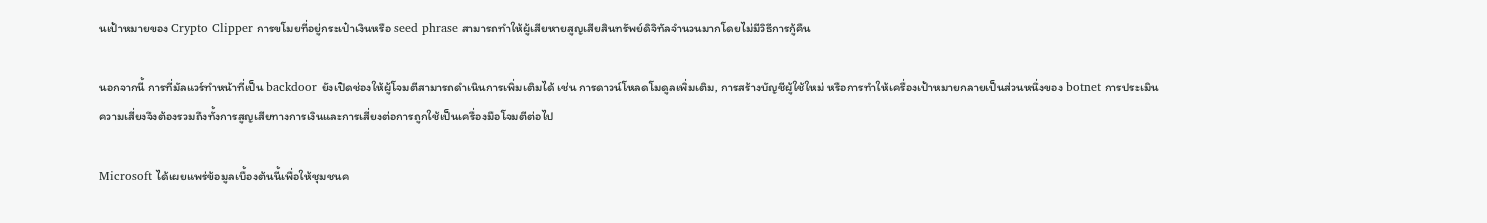นเป้าหมายของ Crypto Clipper การขโมยที่อยู่กระเป๋าเงินหรือ seed phrase สามารถทำให้ผู้เสียหายสูญเสียสินทรัพย์ดิจิทัลจำนวนมากโดยไม่มีวิธีการกู้คืน

นอกจากนี้ การที่มัลแวร์ทำหน้าที่เป็น backdoor ยังเปิดช่องให้ผู้โจมตีสามารถดำเนินการเพิ่มเติมได้ เช่น การดาวน์โหลดโมดูลเพิ่มเติม, การสร้างบัญชีผู้ใช้ใหม่ หรือการทำให้เครื่องเป้าหมายกลายเป็นส่วนหนึ่งของ botnet การประเมินความเสี่ยงจึงต้องรวมถึงทั้งการสูญเสียทางการเงินและการเสี่ยงต่อการถูกใช้เป็นเครื่องมือโจมตีต่อไป

Microsoft ได้เผยแพร่ข้อมูลเบื้องต้นนี้เพื่อให้ชุมชนค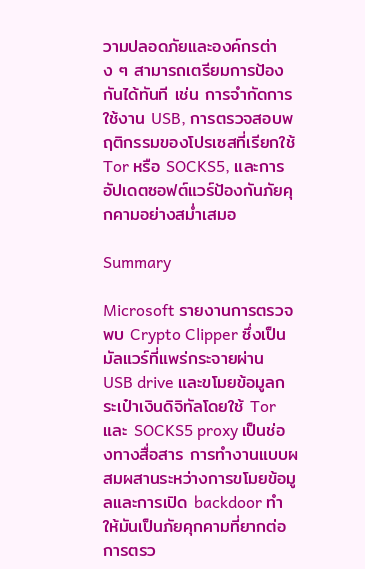วามปลอดภัยและองค์กรต่าง ๆ สามารถเตรียมการป้องกันได้ทันที เช่น การจำกัดการใช้งาน USB, การตรวจสอบพฤติกรรมของโปรเซสที่เรียกใช้ Tor หรือ SOCKS5, และการอัปเดตซอฟต์แวร์ป้องกันภัยคุกคามอย่างสม่ำเสมอ

Summary

Microsoft รายงานการตรวจพบ Crypto Clipper ซึ่งเป็นมัลแวร์ที่แพร่กระจายผ่าน USB drive และขโมยข้อมูลกระเป๋าเงินดิจิทัลโดยใช้ Tor และ SOCKS5 proxy เป็นช่องทางสื่อสาร การทำงานแบบผสมผสานระหว่างการขโมยข้อมูลและการเปิด backdoor ทำให้มันเป็นภัยคุกคามที่ยากต่อการตรว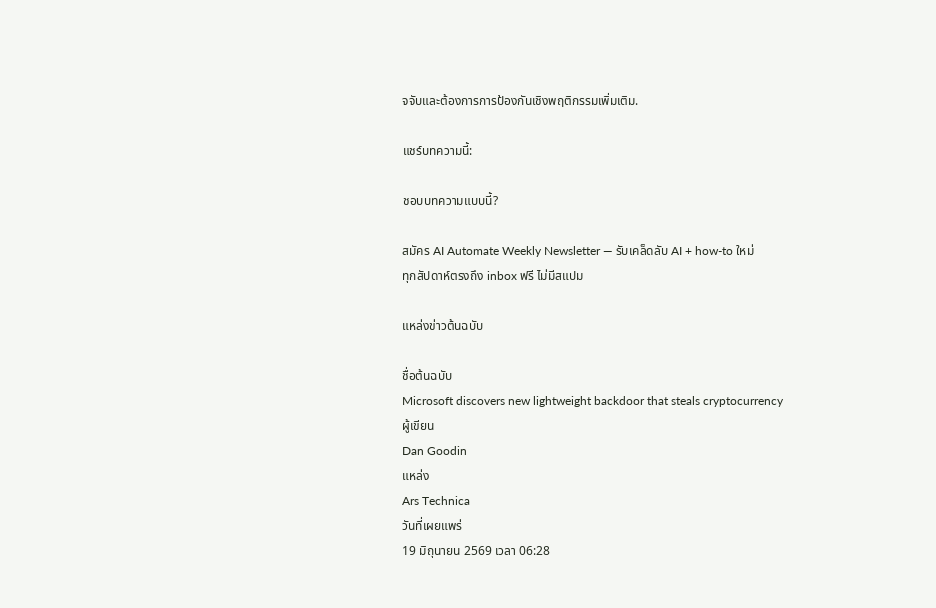จจับและต้องการการป้องกันเชิงพฤติกรรมเพิ่มเติม.

แชร์บทความนี้:

ชอบบทความแบบนี้?

สมัคร AI Automate Weekly Newsletter — รับเคล็ดลับ AI + how-to ใหม่
ทุกสัปดาห์ตรงถึง inbox ฟรี ไม่มีสแปม

แหล่งข่าวต้นฉบับ

ชื่อต้นฉบับ
Microsoft discovers new lightweight backdoor that steals cryptocurrency
ผู้เขียน
Dan Goodin
แหล่ง
Ars Technica
วันที่เผยแพร่
19 มิถุนายน 2569 เวลา 06:28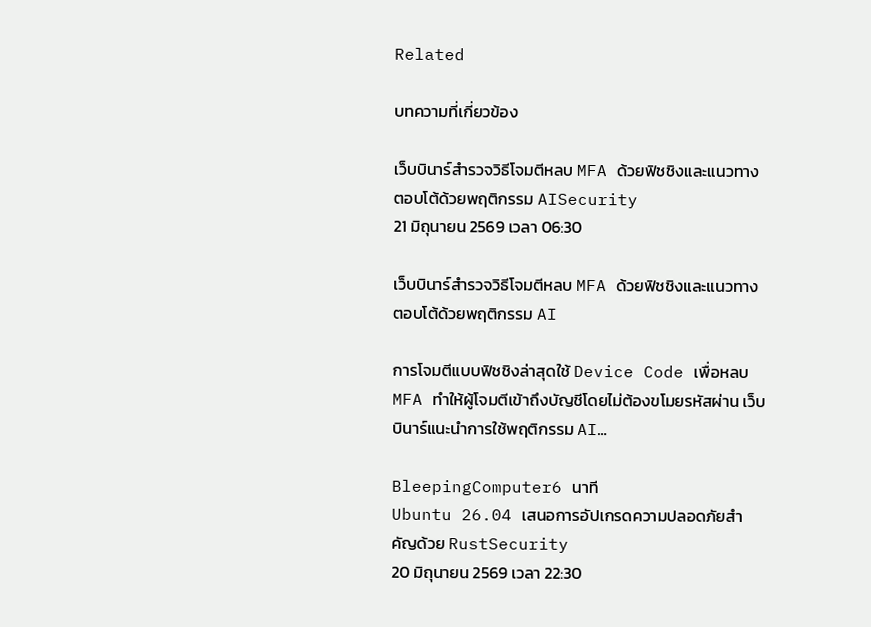Related

บทความที่เกี่ยวข้อง

เว็บบินาร์สำรวจวิธีโจมตีหลบ MFA ด้วยฟิชชิงและแนวทางตอบโต้ด้วยพฤติกรรม AISecurity
21 มิถุนายน 2569 เวลา 06:30

เว็บบินาร์สำรวจวิธีโจมตีหลบ MFA ด้วยฟิชชิงและแนวทางตอบโต้ด้วยพฤติกรรม AI

การโจมตีแบบฟิชชิงล่าสุดใช้ Device Code เพื่อหลบ MFA ทำให้ผู้โจมตีเข้าถึงบัญชีโดยไม่ต้องขโมยรหัสผ่าน เว็บบินาร์แนะนำการใช้พฤติกรรม AI…

BleepingComputer6 นาที
Ubuntu 26.04 เสนอการอัปเกรดความปลอดภัยสำคัญด้วย RustSecurity
20 มิถุนายน 2569 เวลา 22:30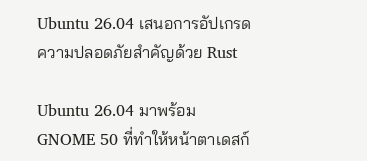Ubuntu 26.04 เสนอการอัปเกรดความปลอดภัยสำคัญด้วย Rust

Ubuntu 26.04 มาพร้อม GNOME 50 ที่ทำให้หน้าตาเดสก์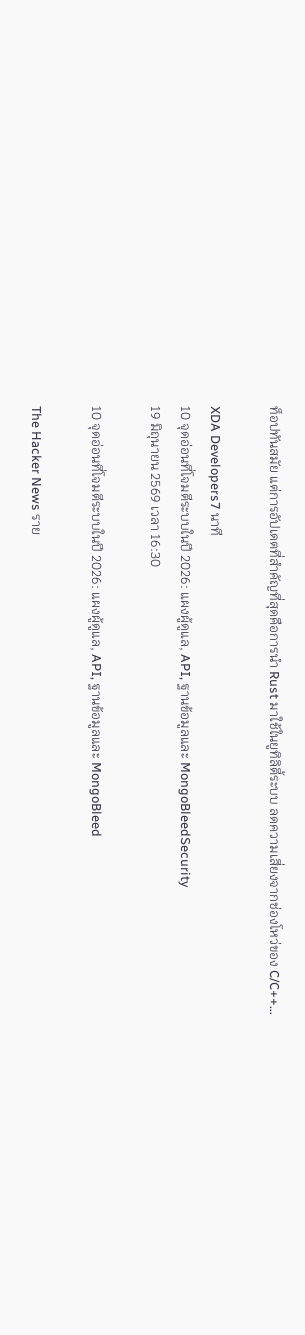ท็อปทันสมัย แต่การอัปเดตที่สำคัญที่สุดคือการนำ Rust มาใช้ในยูทิลิตี้ระบบ ลดความเสี่ยงจากช่องโหว่ของ C/C++…

XDA Developers7 นาที
10 จุดอ่อนที่โจมตีระบบในปี 2026: แผงผู้ดูแล, API, ฐานข้อมูลและ MongoBleedSecurity
19 มิถุนายน 2569 เวลา 16:30

10 จุดอ่อนที่โจมตีระบบในปี 2026: แผงผู้ดูแล, API, ฐานข้อมูลและ MongoBleed

The Hacker News ราย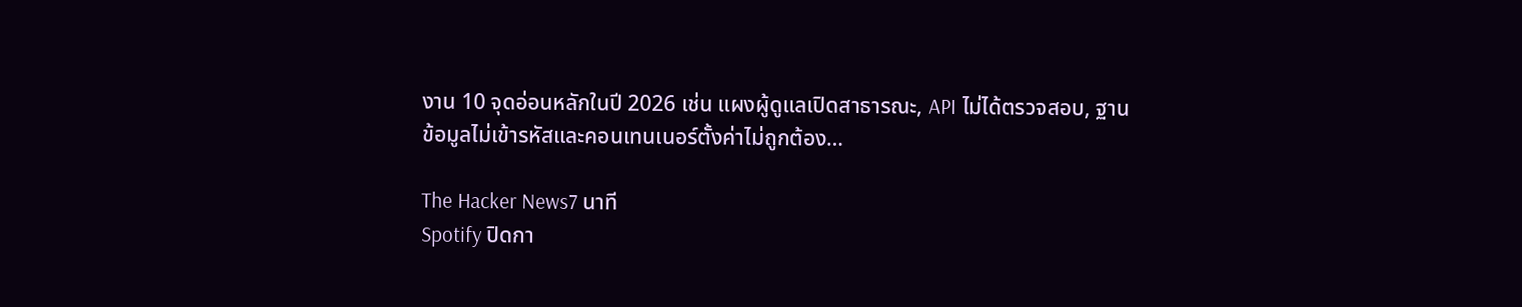งาน 10 จุดอ่อนหลักในปี 2026 เช่น แผงผู้ดูแลเปิดสาธารณะ, API ไม่ได้ตรวจสอบ, ฐานข้อมูลไม่เข้ารหัสและคอนเทนเนอร์ตั้งค่าไม่ถูกต้อง…

The Hacker News7 นาที
Spotify ปิดกา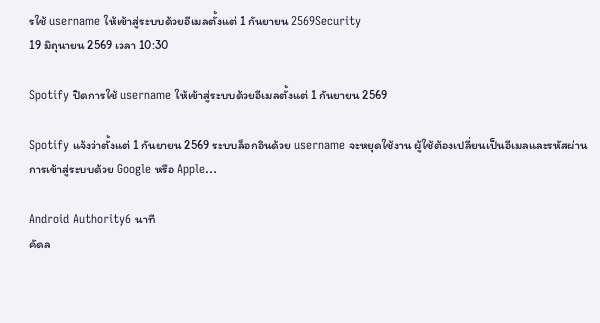รใช้ username ให้เข้าสู่ระบบด้วยอีเมลตั้งแต่ 1 กันยายน 2569Security
19 มิถุนายน 2569 เวลา 10:30

Spotify ปิดการใช้ username ให้เข้าสู่ระบบด้วยอีเมลตั้งแต่ 1 กันยายน 2569

Spotify แจ้งว่าตั้งแต่ 1 กันยายน 2569 ระบบล็อกอินด้วย username จะหยุดใช้งาน ผู้ใช้ต้องเปลี่ยนเป็นอีเมลและรหัสผ่าน การเข้าสู่ระบบด้วย Google หรือ Apple…

Android Authority6 นาที
คัดล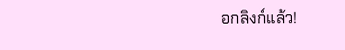อกลิงก์แล้ว!